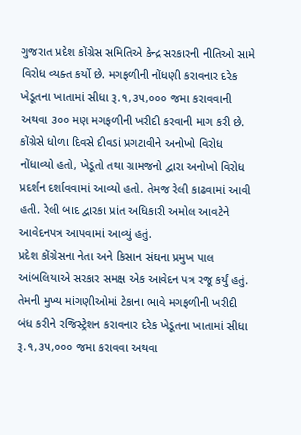ગુજરાત પ્રદેશ કોંગ્રેસ સમિતિએ કેન્દ્ર સરકારની નીતિઓ સામે વિરોધ વ્યક્ત કર્યો છે. મગફળીની નોંધણી કરાવનાર દરેક ખેડૂતના ખાતામાં સીધા રૂ.૧,૩૫,૦૦૦ જમા કરાવવાની અથવા ૩૦૦ મણ મગફળીની ખરીદી કરવાની માગ કરી છે. કોંગ્રેસે ધોળા દિવસે દીવડાં પ્રગટાવીને અનોખો વિરોધ નોંધાવ્યો હતો, ખેડૂતો તથા ગ્રામજનો દ્વારા અનોખો વિરોધ પ્રદર્શન દર્શાવવામાં આવ્યો હતો. તેમજ રેલી કાઢવામાં આવી હતી. રેલી બાદ દ્વારકા પ્રાંત અધિકારી અમોલ આવટેને આવેદનપત્ર આપવામાં આવ્યું હતું.
પ્રદેશ કોંગ્રેસના નેતા અને કિસાન સંઘના પ્રમુખ પાલ આંબલિયાએ સરકાર સમક્ષ એક આવેદન પત્ર રજૂ કર્યું હતું. તેમની મુખ્ય માંગણીઓમાં ટેકાના ભાવે મગફળીની ખરીદી બંધ કરીને રજિસ્ટ્રેશન કરાવનાર દરેક ખેડૂતના ખાતામાં સીધા રૂ.૧,૩૫,૦૦૦ જમા કરાવવા અથવા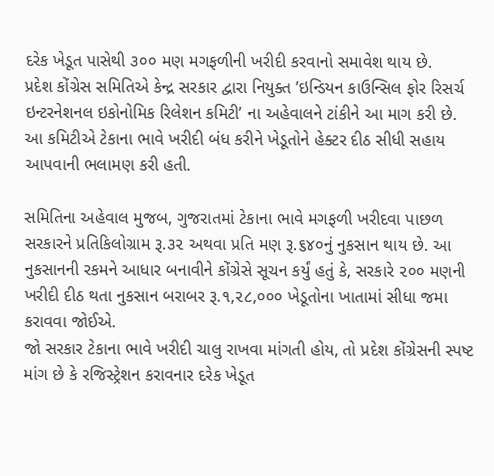દરેક ખેડૂત પાસેથી ૩૦૦ મણ મગફળીની ખરીદી કરવાનો સમાવેશ થાય છે.
પ્રદેશ કોંગ્રેસ સમિતિએ કેન્દ્ર સરકાર દ્વારા નિયુક્ત ’ઇન્ડિયન કાઉન્સિલ ફોર રિસર્ચ ઇન્ટરનેશનલ ઇકોનોમિક રિલેશન કમિટી’ ના અહેવાલને ટાંકીને આ માગ કરી છે. આ કમિટીએ ટેકાના ભાવે ખરીદી બંધ કરીને ખેડૂતોને હેક્ટર દીઠ સીધી સહાય આપવાની ભલામણ કરી હતી.

સમિતિના અહેવાલ મુજબ, ગુજરાતમાં ટેકાના ભાવે મગફળી ખરીદવા પાછળ સરકારને પ્રતિકિલોગ્રામ રૂ.૩૨ અથવા પ્રતિ મણ રૂ.૬૪૦નું નુકસાન થાય છે. આ નુકસાનની રકમને આધાર બનાવીને કોંગ્રેસે સૂચન કર્યું હતું કે, સરકારે ૨૦૦ મણની ખરીદી દીઠ થતા નુકસાન બરાબર રૂ.૧,૨૮,૦૦૦ ખેડૂતોના ખાતામાં સીધા જમા કરાવવા જોઈએ.
જો સરકાર ટેકાના ભાવે ખરીદી ચાલુ રાખવા માંગતી હોય, તો પ્રદેશ કોંગ્રેસની સ્પષ્ટ માંગ છે કે રજિસ્ટ્રેશન કરાવનાર દરેક ખેડૂત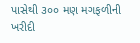પાસેથી ૩૦૦ મણ મગફળીની ખરીદી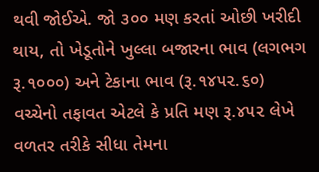થવી જોઈએ. જો ૩૦૦ મણ કરતાં ઓછી ખરીદી થાય, તો ખેડૂતોને ખુલ્લા બજારના ભાવ (લગભગ રૂ.૧૦૦૦) અને ટેકાના ભાવ (રૂ.૧૪૫૨.૬૦) વચ્ચેનો તફાવત એટલે કે પ્રતિ મણ રૂ.૪૫૨ લેખે વળતર તરીકે સીધા તેમના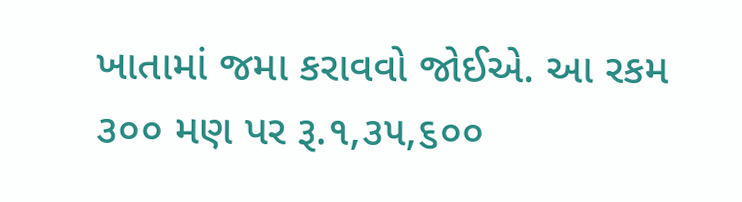ખાતામાં જમા કરાવવો જોઈએ. આ રકમ ૩૦૦ મણ પર રૂ.૧,૩૫,૬૦૦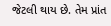જેટલી થાય છે. તેમ પ્રાંત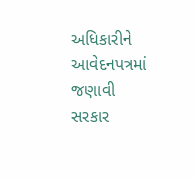અધિકારીને આવેદનપત્રમાં જણાવી સરકાર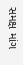સમક્ષ માંગ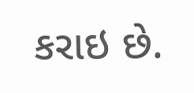કરાઇ છે.